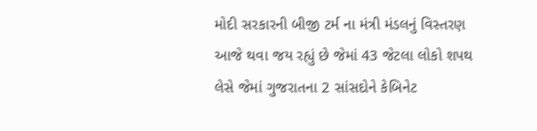મોદી સરકારની બીજી ટર્મ ના મંત્રી મંડલનું વિસ્તરણ આજે થવા જય રહ્યું છે જેમાં 43 જેટલા લોકો શપથ લેસે જેમાં ગુજરાતના 2 સાંસદોને કેબિનેટ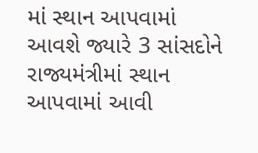માં સ્થાન આપવામાં આવશે જ્યારે 3 સાંસદોને રાજ્યમંત્રીમાં સ્થાન આપવામાં આવી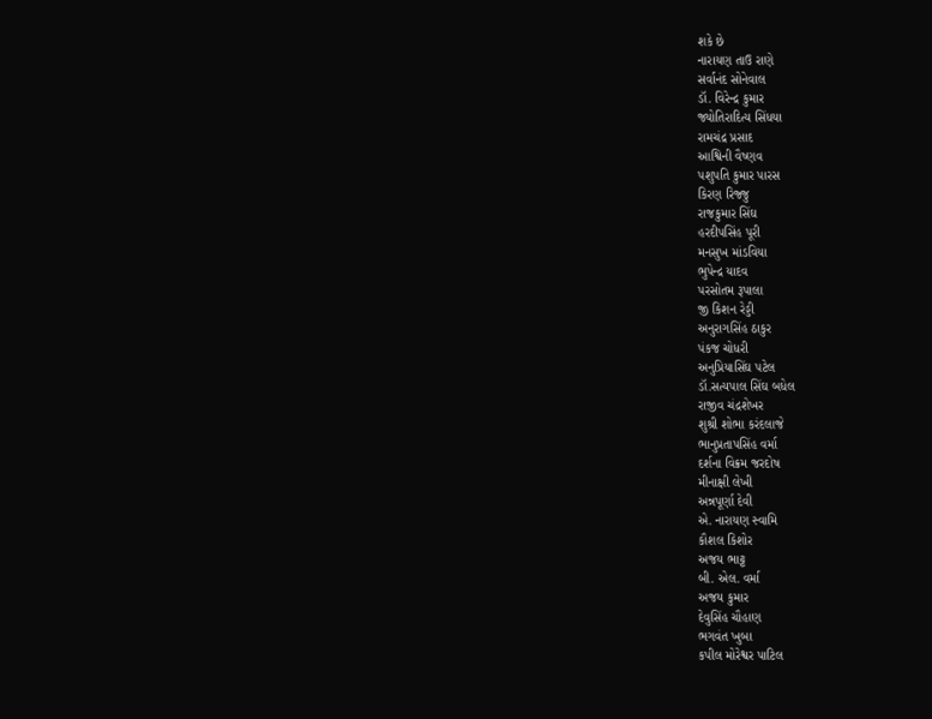શકે છે
નારાયણ તાઉ રાણે
સર્વાનંદ સોનેવાલ
ડૉ. વિરેન્દ્ર કુમાર
જ્યોતિરાદિત્ય સિંધયા
રામચંદ્ર પ્રસાદ
આશ્વિની વૈષ્ણવ
પશુપતિ કુમાર પારસ
કિરણ રિજ્જુ
રાજકુમાર સિંઘ
હરદીપસિંહ પૂરી
મનસુખ માંડવિયા
ભુપેન્દ્ર યાદવ
પરસોતમ રૂપાલા
જી કિશન રેડ્ડી
અનુરાગસિંહ ઠાકુર
પંકજ ચોધરી
અનુપ્રિયાસિંઘ પટેલ
ડૉ.સત્યપાલ સિંઘ બધેલ
રાજીવ ચંદ્રશેખર
શુશ્રી શોભા કરંદલાજે
ભાનુપ્રતાપસિંહ વર્મા
દર્શના વિક્રમ જરદોષ
મીનાક્ષી લેખી
અન્નપૂર્ણા દેવી
એ. નારાયણ સ્વામિ
કૌશલ કિશોર
અજય ભાટ્ટ
બી. એલ. વર્મા
અજય કુમાર
દેવુસિંહ ચૌહાણ
ભગવંત ખુબા
કપીલ મોરેશ્વર પાટિલ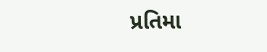પ્રતિમા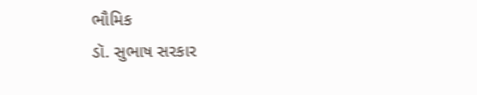ભૌમિક
ડૉ. સુભાષ સરકાર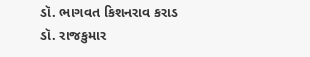ડૉ. ભાગવત કિશનરાવ કરાડ
ડૉ. રાજકુમાર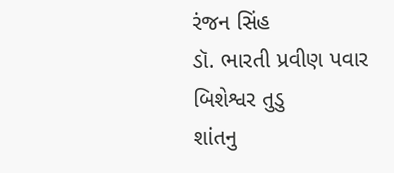રંજન સિંહ
ડૉ. ભારતી પ્રવીણ પવાર
બિશેશ્વર તુડુ
શાંતનુ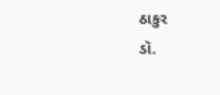ઠાકુર
ડૉ.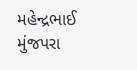મહેન્દ્રભાઈ મુંજપરા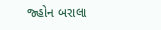જ્હોન બરાલા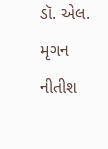ડૉ. એલ. મૃગન
નીતીશ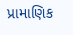પ્રામાણિક